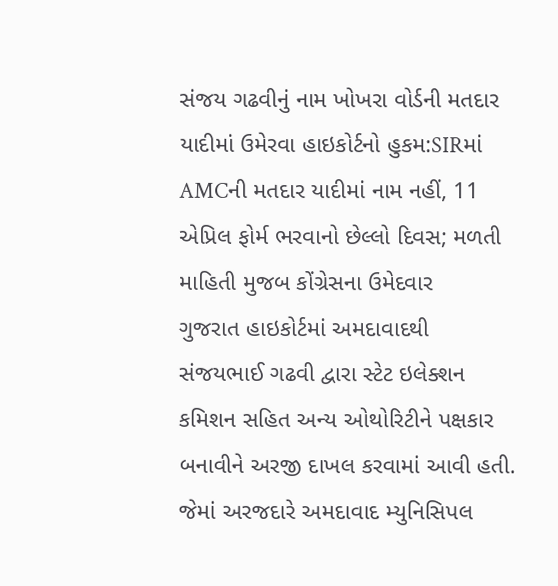સંજય ગઢવીનું નામ ખોખરા વોર્ડની મતદાર યાદીમાં ઉમેરવા હાઇકોર્ટનો હુકમ:SIRમાં AMCની મતદાર યાદીમાં નામ નહીં, 11 એપ્રિલ ફોર્મ ભરવાનો છેલ્લો દિવસ; મળતી માહિતી મુજબ કોંગ્રેસના ઉમેદવાર
ગુજરાત હાઇકોર્ટમાં અમદાવાદથી સંજયભાઈ ગઢવી દ્વારા સ્ટેટ ઇલેક્શન કમિશન સહિત અન્ય ઓથોરિટીને પક્ષકાર બનાવીને અરજી દાખલ કરવામાં આવી હતી. જેમાં અરજદારે અમદાવાદ મ્યુનિસિપલ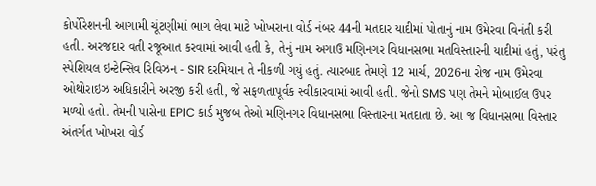કોર્પોરેશનની આગામી ચૂંટણીમાં ભાગ લેવા માટે ખોખરાના વોર્ડ નંબર 44ની મતદાર યાદીમાં પોતાનું નામ ઉમેરવા વિનંતી કરી હતી. અરજદાર વતી રજૂઆત કરવામાં આવી હતી કે, તેનું નામ અગાઉ મણિનગર વિધાનસભા મતવિસ્તારની યાદીમાં હતું, પરંતુ સ્પેશિયલ ઇન્ટેન્સિવ રિવિઝન - SIR દરમિયાન તે નીકળી ગયું હતું. ત્યારબાદ તેમણે 12 માર્ચ, 2026ના રોજ નામ ઉમેરવા ઓથોરાઇઝ અધિકારીને અરજી કરી હતી, જે સફળતાપૂર્વક સ્વીકારવામાં આવી હતી. જેનો SMS પણ તેમને મોબાઈલ ઉપર મળ્યો હતો. તેમની પાસેના EPIC કાર્ડ મુજબ તેઓ મણિનગર વિધાનસભા વિસ્તારના મતદાતા છે. આ જ વિધાનસભા વિસ્તાર અંતર્ગત ખોખરા વોર્ડ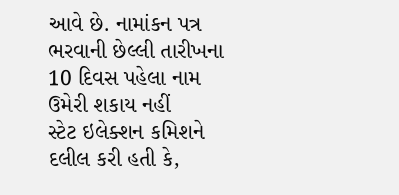આવે છે. નામાંકન પત્ર ભરવાની છેલ્લી તારીખના 10 દિવસ પહેલા નામ ઉમેરી શકાય નહીં
સ્ટેટ ઇલેક્શન કમિશને દલીલ કરી હતી કે,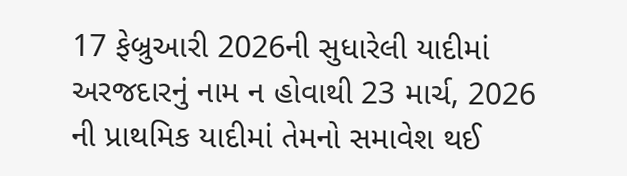17 ફેબ્રુઆરી 2026ની સુધારેલી યાદીમાં અરજદારનું નામ ન હોવાથી 23 માર્ચ, 2026 ની પ્રાથમિક યાદીમાં તેમનો સમાવેશ થઈ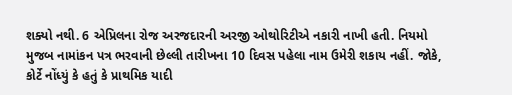શક્યો નથી. 6 એપ્રિલના રોજ અરજદારની અરજી ઓથોરિટીએ નકારી નાખી હતી. નિયમો મુજબ નામાંકન પત્ર ભરવાની છેલ્લી તારીખના 10 દિવસ પહેલા નામ ઉમેરી શકાય નહીં. જોકે, કોર્ટે નોંધ્યું કે હતું કે પ્રાથમિક યાદી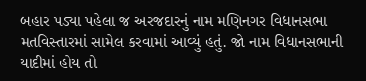બહાર પડ્યા પહેલા જ અરજદારનું નામ મણિનગર વિધાનસભા મતવિસ્તારમાં સામેલ કરવામાં આવ્યું હતું. જો નામ વિધાનસભાની યાદીમાં હોય તો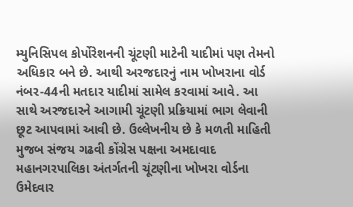મ્યુનિસિપલ કોર્પોરેશનની ચૂંટણી માટેની યાદીમાં પણ તેમનો અધિકાર બને છે. આથી અરજદારનું નામ ખોખરાના વોર્ડ નંબર-44ની મતદાર યાદીમાં સામેલ કરવામાં આવે. આ સાથે અરજદારને આગામી ચૂંટણી પ્રક્રિયામાં ભાગ લેવાની છૂટ આપવામાં આવી છે. ઉલ્લેખનીય છે કે મળતી માહિતી મુજબ સંજય ગઢવી કોંગ્રેસ પક્ષના અમદાવાદ મહાનગરપાલિકા અંતર્ગતની ચૂંટણીના ખોખરા વોર્ડના ઉમેદવાર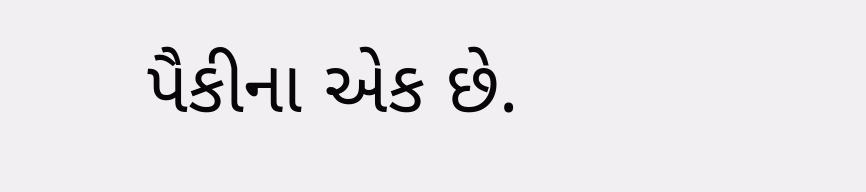પૈકીના એક છે.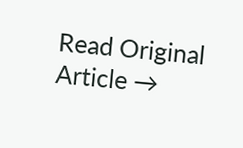Read Original Article →